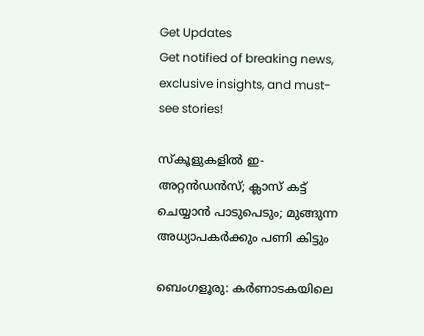Get Updates
Get notified of breaking news, exclusive insights, and must-see stories!

സ്‌കൂളുകളില്‍ ഇ-അറ്റന്‍ഡന്‍സ്; ക്ലാസ് കട്ട് ചെയ്യാന്‍ പാടുപെടും; മുങ്ങുന്ന അധ്യാപകര്‍ക്കും പണി കിട്ടും

ബെംഗളൂരു: കര്‍ണാടകയിലെ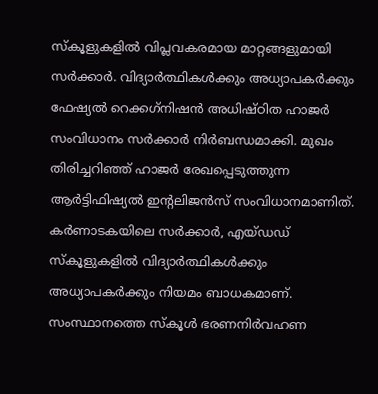സ്‌കൂളുകളില്‍ വിപ്ലവകരമായ മാറ്റങ്ങളുമായി സര്‍ക്കാര്‍. വിദ്യാര്‍ത്ഥികള്‍ക്കും അധ്യാപകര്‍ക്കും ഫേഷ്യല്‍ റെക്കഗ്‌നിഷന്‍ അധിഷ്ഠിത ഹാജര്‍ സംവിധാനം സര്‍ക്കാര്‍ നിര്‍ബന്ധമാക്കി. മുഖം തിരിച്ചറിഞ്ഞ് ഹാജര്‍ രേഖപ്പെടുത്തുന്ന ആര്‍ട്ടിഫിഷ്യല്‍ ഇന്റലിജന്‍സ് സംവിധാനമാണിത്. കര്‍ണാടകയിലെ സര്‍ക്കാര്‍, എയ്ഡഡ് സ്‌കൂളുകളില്‍ വിദ്യാര്‍ത്ഥികള്‍ക്കും അധ്യാപകര്‍ക്കും നിയമം ബാധകമാണ്. സംസ്ഥാനത്തെ സ്‌കൂള്‍ ഭരണനിര്‍വഹണ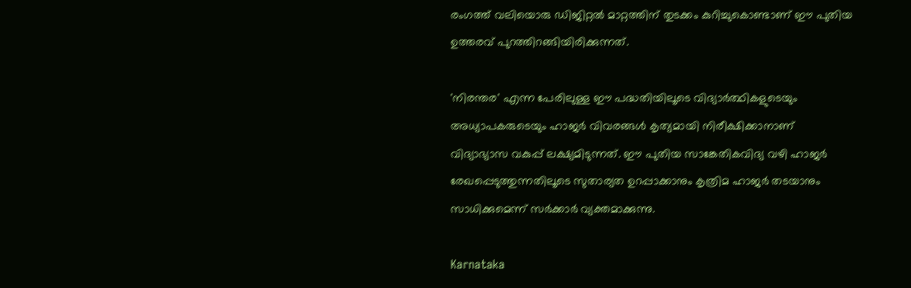രംഗത്ത് വലിയൊരു ഡിജിറ്റല്‍ മാറ്റത്തിന് തുടക്കം കുറിച്ചുകൊണ്ടാണ് ഈ പുതിയ ഉത്തരവ് പുറത്തിറങ്ങിയിരിക്കുന്നത്.

'നിരന്തര' എന്ന പേരിലുള്ള ഈ പദ്ധതിയിലൂടെ വിദ്യാര്‍ത്ഥികളുടെയും അധ്യാപകരുടെയും ഹാജര്‍ വിവരങ്ങള്‍ കൃത്യമായി നിരീക്ഷിക്കാനാണ് വിദ്യാഭ്യാസ വകുപ്പ് ലക്ഷ്യമിടുന്നത്. ഈ പുതിയ സാങ്കേതികവിദ്യ വഴി ഹാജര്‍ രേഖപ്പെടുത്തുന്നതിലൂടെ സുതാര്യത ഉറപ്പാക്കാനും കൃത്രിമ ഹാജര്‍ തടയാനും സാധിക്കുമെന്ന് സര്‍ക്കാര്‍ വ്യക്തമാക്കുന്നു.

Karnataka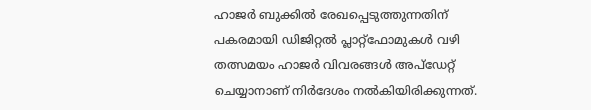ഹാജര്‍ ബുക്കില്‍ രേഖപ്പെടുത്തുന്നതിന് പകരമായി ഡിജിറ്റല്‍ പ്ലാറ്റ്ഫോമുകള്‍ വഴി തത്സമയം ഹാജര്‍ വിവരങ്ങള്‍ അപ്ഡേറ്റ് ചെയ്യാനാണ് നിര്‍ദേശം നല്‍കിയിരിക്കുന്നത്.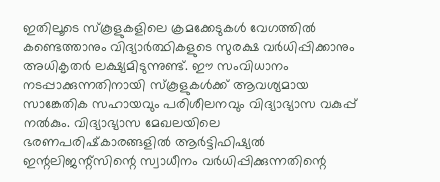ഇതിലൂടെ സ്‌കൂളുകളിലെ ക്രമക്കേടുകള്‍ വേഗത്തില്‍ കണ്ടെത്താനും വിദ്യാര്‍ത്ഥികളുടെ സുരക്ഷ വര്‍ധിപ്പിക്കാനും അധികൃതര്‍ ലക്ഷ്യമിടുന്നുണ്ട്. ഈ സംവിധാനം നടപ്പാക്കുന്നതിനായി സ്‌കൂളുകള്‍ക്ക് ആവശ്യമായ സാങ്കേതിക സഹായവും പരിശീലനവും വിദ്യാഭ്യാസ വകുപ്പ് നല്‍കും. വിദ്യാഭ്യാസ മേഖലയിലെ ഭരണപരിഷ്‌കാരങ്ങളില്‍ ആര്‍ട്ടിഫിഷ്യല്‍ ഇന്റലിജന്റ്‌സിന്റെ സ്വാധീനം വര്‍ധിപ്പിക്കുന്നതിന്റെ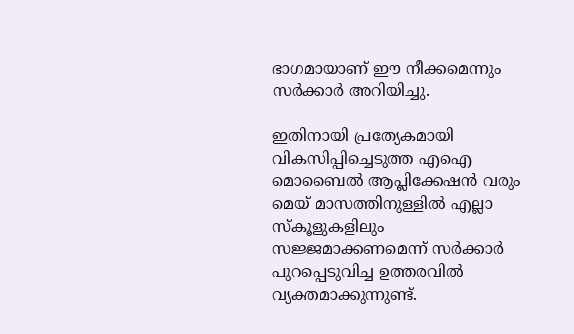ഭാഗമായാണ് ഈ നീക്കമെന്നും സര്‍ക്കാര്‍ അറിയിച്ചു.

ഇതിനായി പ്രത്യേകമായി വികസിപ്പിച്ചെടുത്ത എഐ മൊബൈല്‍ ആപ്ലിക്കേഷന്‍ വരും മെയ് മാസത്തിനുള്ളില്‍ എല്ലാ സ്‌കൂളുകളിലും സജ്ജമാക്കണമെന്ന് സര്‍ക്കാര്‍ പുറപ്പെടുവിച്ച ഉത്തരവില്‍ വ്യക്തമാക്കുന്നുണ്ട്.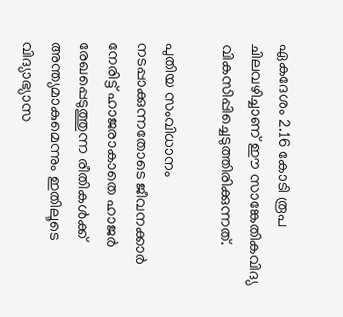ഏകദേശം 2.16 കോടി രൂപ ചിലവഴിച്ചാണ് ഈ സാങ്കേതികവിദ്യ വികസിപ്പിച്ചെടുത്തിരിക്കുന്നത്.

പുതിയ സംവിധാനം നടപ്പാക്കുന്നതോടെ ജീവനക്കാര്‍ നേരിട്ട് ഹാജരാകാതെ ഹാജര്‍ രേഖപ്പെടുത്തുന്ന രീതികള്‍ക്ക് അന്ത്യമാകുമെന്നും ഇതിലൂടെ വിദ്യാഭ്യാസ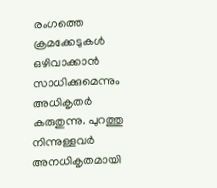രംഗത്തെ ക്രമക്കേടുകള്‍ ഒഴിവാക്കാന്‍ സാധിക്കുമെന്നും അധികൃതര്‍ കരുതുന്നു. പുറത്തു നിന്നുള്ളവര്‍ അനധികൃതമായി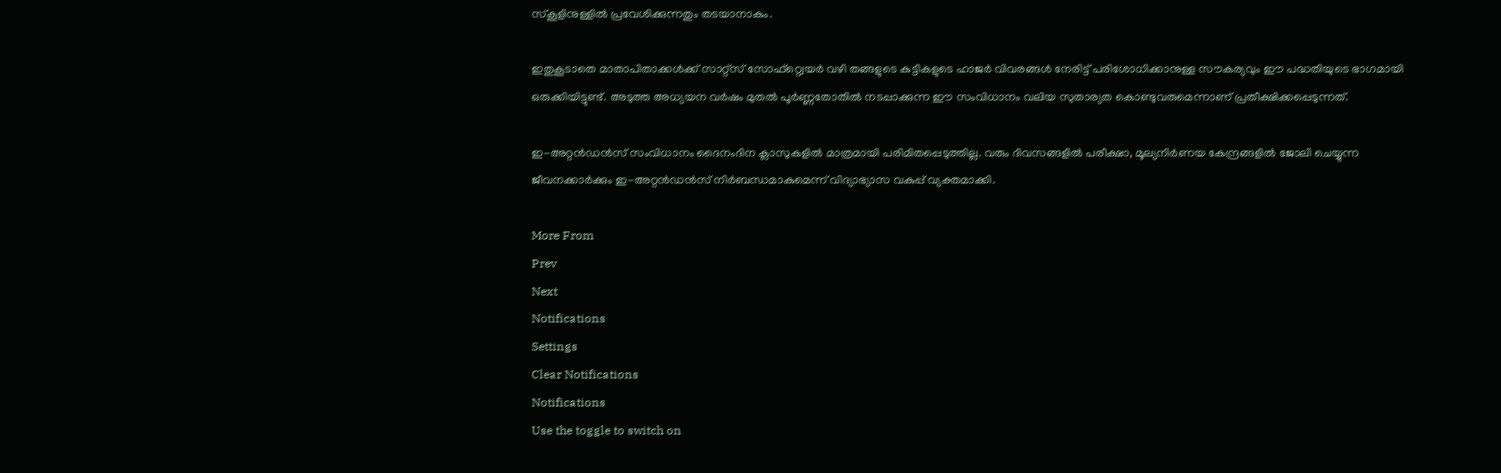സ്‌കൂളിനുള്ളില്‍ പ്രവേശിക്കുന്നതും തടയാനാകും.

ഇതുകൂടാതെ മാതാപിതാക്കള്‍ക്ക് സാറ്റ്സ് സോഫ്റ്റ്വെയര്‍ വഴി തങ്ങളുടെ കുട്ടികളുടെ ഹാജര്‍ വിവരങ്ങള്‍ നേരിട്ട് പരിശോധിക്കാനുള്ള സൗകര്യവും ഈ പദ്ധതിയുടെ ഭാഗമായി ഒരുക്കിയിട്ടുണ്ട്. അടുത്ത അധ്യയന വര്‍ഷം മുതല്‍ പൂര്‍ണ്ണതോതില്‍ നടപ്പാക്കുന്ന ഈ സംവിധാനം വലിയ സുതാര്യത കൊണ്ടുവരുമെന്നാണ് പ്രതീക്ഷിക്കപ്പെടുന്നത്.

ഇ-അറ്റന്‍ഡന്‍സ് സംവിധാനം ദൈനംദിന ക്ലാസുകളില്‍ മാത്രമായി പരിമിതപ്പെടുത്തില്ല. വരും ദിവസങ്ങളില്‍ പരീക്ഷാ, മൂല്യനിര്‍ണയ കേന്ദ്രങ്ങളില്‍ ജോലി ചെയ്യുന്ന ജീവനക്കാര്‍ക്കും ഇ-അറ്റന്‍ഡന്‍സ് നിര്‍ബന്ധമാകുമെന്ന് വിദ്യാഭ്യാസ വകുപ്പ് വ്യക്തമാക്കി.

More From
Prev
Next
Notifications
Settings
Clear Notifications
Notifications
Use the toggle to switch on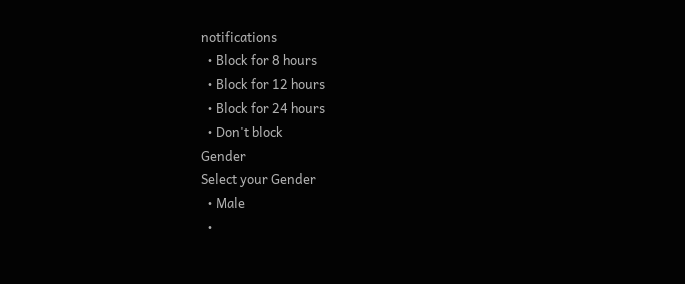notifications
  • Block for 8 hours
  • Block for 12 hours
  • Block for 24 hours
  • Don't block
Gender
Select your Gender
  • Male
  •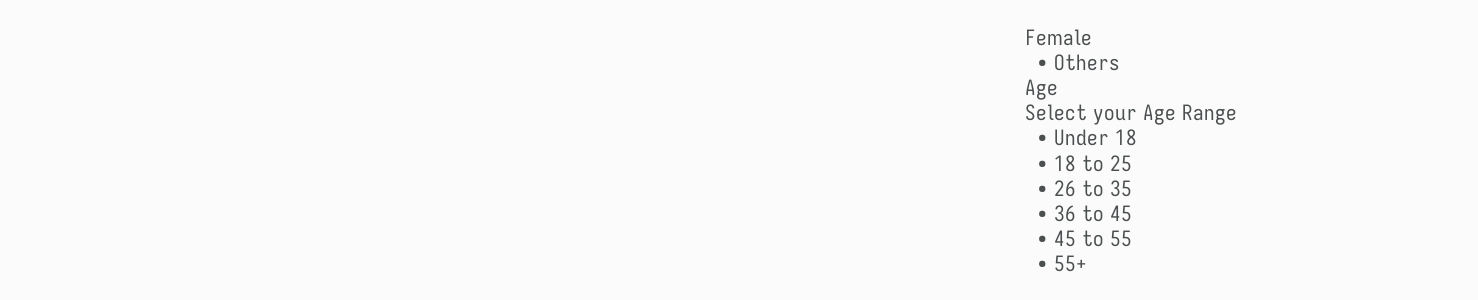Female
  • Others
Age
Select your Age Range
  • Under 18
  • 18 to 25
  • 26 to 35
  • 36 to 45
  • 45 to 55
  • 55+